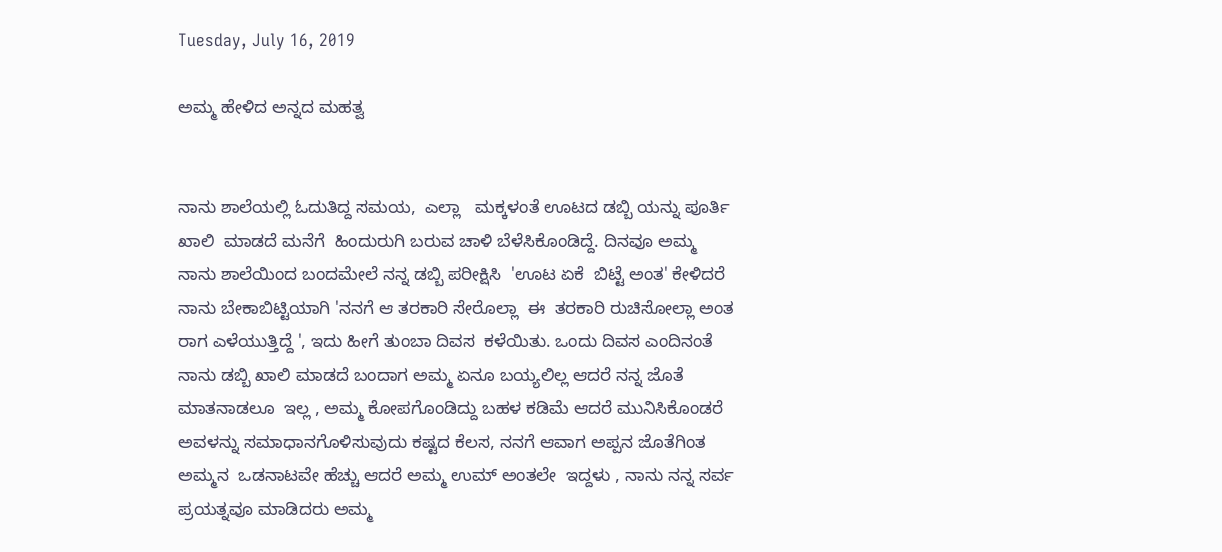Tuesday, July 16, 2019

ಅಮ್ಮ ಹೇಳಿದ ಅನ್ನದ ಮಹತ್ವ


ನಾನು ಶಾಲೆಯಲ್ಲಿ ಓದುತಿದ್ದ ಸಮಯ,  ಎಲ್ಲಾ   ಮಕ್ಕಳಂತೆ ಊಟದ ಡಬ್ಬಿ ಯನ್ನು ಪೂರ್ತಿ ಖಾಲಿ  ಮಾಡದೆ ಮನೆಗೆ  ಹಿಂದುರುಗಿ ಬರುವ ಚಾಳಿ ಬೆಳೆಸಿಕೊಂಡಿದ್ದೆ. ದಿನವೂ ಅಮ್ಮ ನಾನು ಶಾಲೆಯಿಂದ ಬಂದಮೇಲೆ ನನ್ನ ಡಬ್ಬಿ ಪರೀಕ್ಷಿಸಿ  'ಊಟ ಏಕೆ  ಬಿಟ್ಟೆ ಅಂತ' ಕೇಳಿದರೆ ನಾನು ಬೇಕಾಬಿಟ್ಟಿಯಾಗಿ 'ನನಗೆ ಆ ತರಕಾರಿ ಸೇರೊಲ್ಲಾ  ಈ  ತರಕಾರಿ ರುಚಿಸೋಲ್ಲಾ ಅಂತ ರಾಗ ಎಳೆಯುತ್ತಿದ್ದೆ ', ಇದು ಹೀಗೆ ತುಂಬಾ ದಿವಸ  ಕಳೆಯಿತು. ಒಂದು ದಿವಸ ಎಂದಿನಂತೆ ನಾನು ಡಬ್ಬಿ ಖಾಲಿ ಮಾಡದೆ ಬಂದಾಗ ಅಮ್ಮ ಏನೂ ಬಯ್ಯಲಿಲ್ಲ ಆದರೆ ನನ್ನ ಜೊತೆ ಮಾತನಾಡಲೂ  ಇಲ್ಲ , ಅಮ್ಮ ಕೋಪಗೊಂಡಿದ್ದು ಬಹಳ ಕಡಿಮೆ ಆದರೆ ಮುನಿಸಿಕೊಂಡರೆ ಅವಳನ್ನು ಸಮಾಧಾನಗೊಳಿಸುವುದು ಕಷ್ಟದ ಕೆಲಸ, ನನಗೆ ಆವಾಗ ಅಪ್ಪನ ಜೊತೆಗಿಂತ ಅಮ್ಮನ  ಒಡನಾಟವೇ ಹೆಚ್ಚು ಆದರೆ ಅಮ್ಮ ಉಮ್ ಅಂತಲೇ  ಇದ್ದಳು , ನಾನು ನನ್ನ ಸರ್ವ ಪ್ರಯತ್ನವೂ ಮಾಡಿದರು ಅಮ್ಮ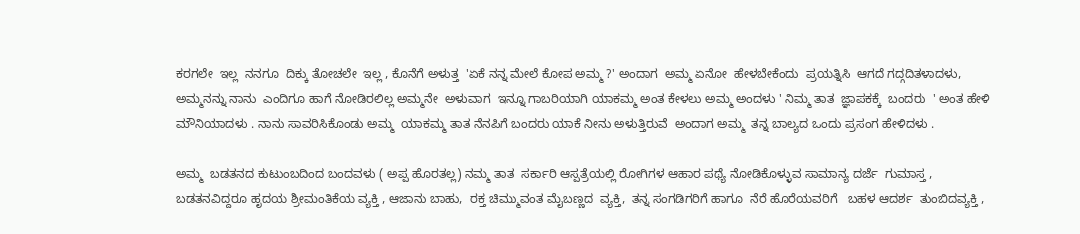ಕರಗಲೇ  ಇಲ್ಲ  ನನಗೂ  ದಿಕ್ಕು ತೋಚಲೇ  ಇಲ್ಲ , ಕೊನೆಗೆ ಅಳುತ್ತ  'ಏಕೆ ನನ್ನ ಮೇಲೆ ಕೋಪ ಅಮ್ಮ ?' ಅಂದಾಗ  ಅಮ್ಮ ಏನೋ  ಹೇಳಬೇಕೆಂದು  ಪ್ರಯತ್ನಿಸಿ  ಆಗದೆ ಗದ್ಗದಿತಳಾದಳು, ಅಮ್ಮನನ್ನು ನಾನು  ಎಂದಿಗೂ ಹಾಗೆ ನೋಡಿರಲಿಲ್ಲ ಅಮ್ಮನೇ  ಅಳುವಾಗ  ಇನ್ನೂ ಗಾಬರಿಯಾಗಿ ಯಾಕಮ್ಮ ಅಂತ ಕೇಳಲು ಅಮ್ಮ ಅಂದಳು ' ನಿಮ್ಮ ತಾತ  ಜ್ಞಾಪಕಕ್ಕೆ  ಬಂದರು  ' ಅಂತ ಹೇಳಿ ಮೌನಿಯಾದಳು . ನಾನು ಸಾವರಿಸಿಕೊಂಡು ಅಮ್ಮ  ಯಾಕಮ್ಮ ತಾತ ನೆನಪಿಗೆ ಬಂದರು ಯಾಕೆ ನೀನು ಅಳುತ್ತಿರುವೆ  ಅಂದಾಗ ಅಮ್ಮ  ತನ್ನ ಬಾಲ್ಯದ ಒಂದು ಪ್ರಸಂಗ ಹೇಳಿದಳು .

ಅಮ್ಮ  ಬಡತನದ ಕುಟುಂಬದಿಂದ ಬಂದವಳು ( ಅಪ್ಪ ಹೊರತಲ್ಲ) ನಮ್ಮ ತಾತ  ಸರ್ಕಾರಿ ಆಸ್ಪತ್ರೆಯಲ್ಲಿ ರೋಗಿಗಳ ಆಹಾರ ಪಥ್ಯೆ ನೋಡಿಕೊಳ್ಳುವ ಸಾಮಾನ್ಯ ದರ್ಜೆ  ಗುಮಾಸ್ತ , ಬಡತನವಿದ್ದರೂ ಹೃದಯ ಶ್ರೀಮಂತಿಕೆಯ ವ್ಯಕ್ತಿ , ಆಜಾನು ಬಾಹು,  ರಕ್ತ ಚಿಮ್ಮುವಂತ ಮೈಬಣ್ಣದ  ವ್ಯಕ್ತಿ,  ತನ್ನ ಸಂಗಡಿಗರಿಗೆ ಹಾಗೂ  ನೆರೆ ಹೊರೆಯವರಿಗೆ   ಬಹಳ ಆದರ್ಶ  ತುಂಬಿದವ್ಯಕ್ತಿ ,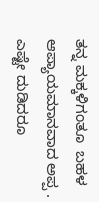ತನ್ನ ಮಕ್ಕಳಿಗಂತೂ  ಬಹಳ ಆಪ್ಯಾಯಮಾನವಾದ ಅಪ್ಪ . ಎಷ್ಟೇ ದುಡಿದರೂ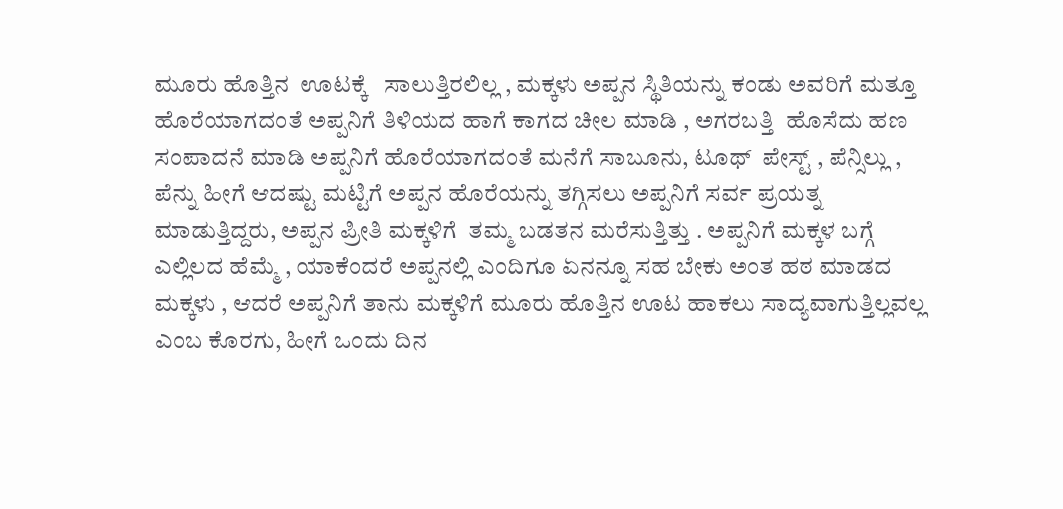ಮೂರು ಹೊತ್ತಿನ  ಊಟಕ್ಕೆ   ಸಾಲುತ್ತಿರಲಿಲ್ಲ , ಮಕ್ಕಳು ಅಪ್ಪನ ಸ್ಥಿತಿಯನ್ನು ಕಂಡು ಅವರಿಗೆ ಮತ್ತೂ ಹೊರೆಯಾಗದಂತೆ ಅಪ್ಪನಿಗೆ ತಿಳಿಯದ ಹಾಗೆ ಕಾಗದ ಚೀಲ ಮಾಡಿ , ಅಗರಬತ್ತಿ  ಹೊಸೆದು ಹಣ ಸಂಪಾದನೆ ಮಾಡಿ ಅಪ್ಪನಿಗೆ ಹೊರೆಯಾಗದಂತೆ ಮನೆಗೆ ಸಾಬೂನು, ಟೂಥ್  ಪೇಸ್ಟ್ , ಪೆನ್ಸಿಲ್ಲು , ಪೆನ್ನು ಹೀಗೆ ಆದಷ್ಟು ಮಟ್ಟಿಗೆ ಅಪ್ಪನ ಹೊರೆಯನ್ನು ತಗ್ಗಿಸಲು ಅಪ್ಪನಿಗೆ ಸರ್ವ ಪ್ರಯತ್ನ  ಮಾಡುತ್ತಿದ್ದರು, ಅಪ್ಪನ ಪ್ರೀತಿ ಮಕ್ಕಳಿಗೆ  ತಮ್ಮ ಬಡತನ ಮರೆಸುತ್ತಿತ್ತು . ಅಪ್ಪನಿಗೆ ಮಕ್ಕಳ ಬಗ್ಗೆ ಎಲ್ಲಿಲದ ಹೆಮ್ಮೆ , ಯಾಕೆಂದರೆ ಅಪ್ಪನಲ್ಲಿ ಎಂದಿಗೂ ಏನನ್ನೂ ಸಹ ಬೇಕು ಅಂತ ಹಠ ಮಾಡದ ಮಕ್ಕಳು , ಆದರೆ ಅಪ್ಪನಿಗೆ ತಾನು ಮಕ್ಕಳಿಗೆ ಮೂರು ಹೊತ್ತಿನ ಊಟ ಹಾಕಲು ಸಾದ್ಯವಾಗುತ್ತಿಲ್ಲವಲ್ಲ ಎಂಬ ಕೊರಗು, ಹೀಗೆ ಒಂದು ದಿನ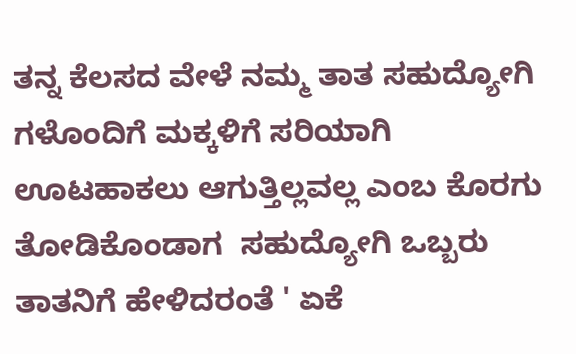ತನ್ನ ಕೆಲಸದ ವೇಳೆ ನಮ್ಮ ತಾತ ಸಹುದ್ಯೋಗಿ ಗಳೊಂದಿಗೆ ಮಕ್ಕಳಿಗೆ ಸರಿಯಾಗಿ ಊಟಹಾಕಲು ಆಗುತ್ತಿಲ್ಲವಲ್ಲ ಎಂಬ ಕೊರಗು ತೋಡಿಕೊಂಡಾಗ  ಸಹುದ್ಯೋಗಿ ಒಬ್ಬರು ತಾತನಿಗೆ ಹೇಳಿದರಂತೆ ' ಏಕೆ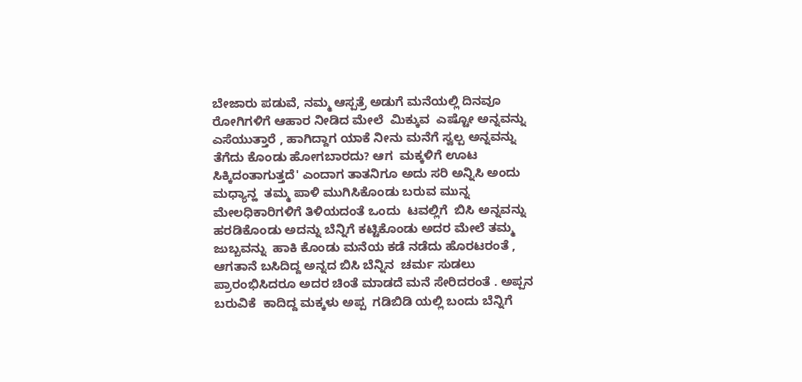ಬೇಜಾರು ಪಡುವೆ, ನಮ್ಮ ಆಸ್ಪತ್ರೆ ಅಡುಗೆ ಮನೆಯಲ್ಲಿ ದಿನವೂ ರೋಗಿಗಳಿಗೆ ಆಹಾರ ನೀಡಿದ ಮೇಲೆ  ಮಿಕ್ಕುವ  ಎಷ್ಟೋ ಅನ್ನವನ್ನು ಎಸೆಯುತ್ತಾರೆ , ಹಾಗಿದ್ದಾಗ ಯಾಕೆ ನೀನು ಮನೆಗೆ ಸ್ವಲ್ಪ ಅನ್ನವನ್ನು ತೆಗೆದು ಕೊಂಡು ಹೋಗಬಾರದು? ಆಗ  ಮಕ್ಕಳಿಗೆ ಊಟ ಸಿಕ್ಕಿದಂತಾಗುತ್ತದೆ' ಎಂದಾಗ ತಾತನಿಗೂ ಅದು ಸರಿ ಅನ್ನಿಸಿ ಅಂದು ಮಧ್ಯಾನ್ಹ  ತಮ್ಮ ಪಾಳಿ ಮುಗಿಸಿಕೊಂಡು ಬರುವ ಮುನ್ನ ಮೇಲಧಿಕಾರಿಗಳಿಗೆ ತಿಳಿಯದಂತೆ ಒಂದು  ಟವಲ್ಲಿಗೆ  ಬಿಸಿ ಅನ್ನವನ್ನು  ಹರಡಿಕೊಂಡು ಅದನ್ನು ಬೆನ್ನಿಗೆ ಕಟ್ಟಿಕೊಂಡು ಅದರ ಮೇಲೆ ತಮ್ಮ ಜುಬ್ಬವನ್ನು  ಹಾಕಿ ಕೊಂಡು ಮನೆಯ ಕಡೆ ನಡೆದು ಹೊರಟರಂತೆ , ಆಗತಾನೆ ಬಸಿದಿದ್ದ ಅನ್ನದ ಬಿಸಿ ಬೆನ್ನಿನ  ಚರ್ಮ ಸುಡಲು ಪ್ರಾರಂಭಿಸಿದರೂ ಅದರ ಚಿಂತೆ ಮಾಡದೆ ಮನೆ ಸೇರಿದರಂತೆ . ಅಪ್ಪನ ಬರುವಿಕೆ  ಕಾದಿದ್ದ ಮಕ್ಕಳು ಅಪ್ಪ  ಗಡಿಬಿಡಿ ಯಲ್ಲಿ ಬಂದು ಬೆನ್ನಿಗೆ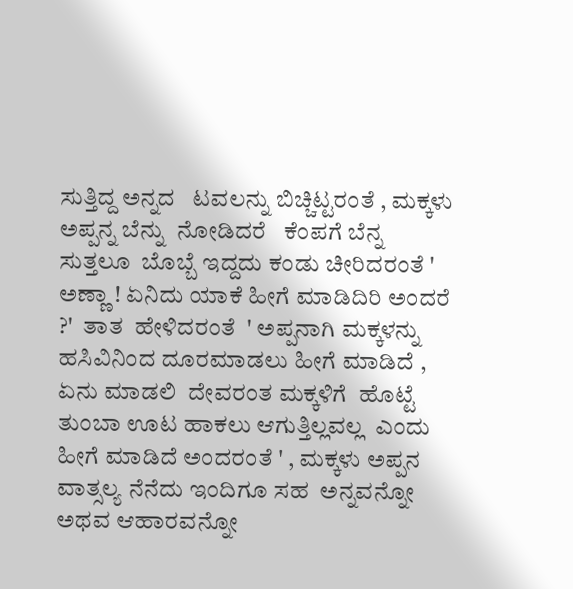ಸುತ್ತಿದ್ದ ಅನ್ನದ   ಟವಲನ್ನು ಬಿಚ್ಚಿಟ್ಟರಂತೆ , ಮಕ್ಕಳು ಅಪ್ಪನ್ನ ಬೆನ್ನು  ನೋಡಿದರೆ   ಕೆಂಪಗೆ ಬೆನ್ನ  ಸುತ್ತಲೂ  ಬೊಬ್ಬೆ ಇದ್ದದು ಕಂಡು ಚೀರಿದರಂತೆ ' ಅಣ್ಣಾ ! ಏನಿದು ಯಾಕೆ ಹೀಗೆ ಮಾಡಿದಿರಿ ಅಂದರೆ ?'  ತಾತ  ಹೇಳಿದರಂತೆ  ' ಅಪ್ಪನಾಗಿ ಮಕ್ಕಳನ್ನು ಹಸಿವಿನಿಂದ ದೂರಮಾಡಲು ಹೀಗೆ ಮಾಡಿದೆ , ಏನು ಮಾಡಲಿ  ದೇವರಂತ ಮಕ್ಕಳಿಗೆ  ಹೊಟ್ಟೆ ತುಂಬಾ ಊಟ ಹಾಕಲು ಆಗುತ್ತಿಲ್ಲವಲ್ಲ  ಎಂದು ಹೀಗೆ ಮಾಡಿದೆ ಅಂದರಂತೆ ' , ಮಕ್ಕಳು ಅಪ್ಪನ ವಾತ್ಸಲ್ಯ ನೆನೆದು ಇಂದಿಗೂ ಸಹ  ಅನ್ನವನ್ನೋ  ಅಥವ ಆಹಾರವನ್ನೋ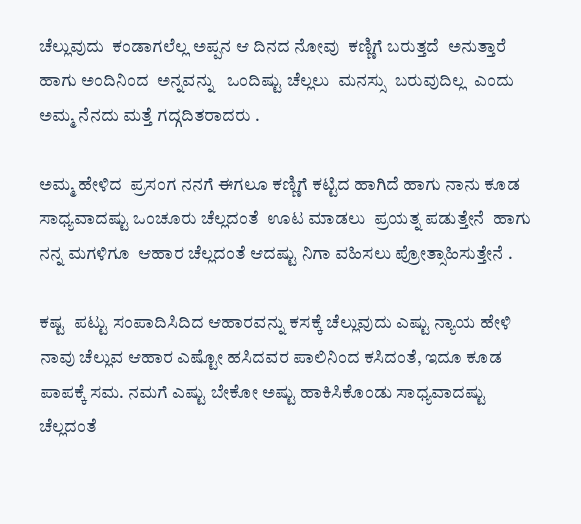ಚೆಲ್ಲುವುದು  ಕಂಡಾಗಲೆಲ್ಲ ಅಪ್ಪನ ಆ ದಿನದ ನೋವು  ಕಣ್ಣಿಗೆ ಬರುತ್ತದೆ  ಅನುತ್ತಾರೆ ಹಾಗು ಅಂದಿನಿಂದ  ಅನ್ನವನ್ನು   ಒಂದಿಷ್ಟು ಚೆಲ್ಲಲು  ಮನಸ್ಸು  ಬರುವುದಿಲ್ಲ  ಎಂದು ಅಮ್ಮ ನೆನದು ಮತ್ತೆ ಗದ್ಗದಿತರಾದರು .

ಅಮ್ಮ ಹೇಳಿದ  ಪ್ರಸಂಗ ನನಗೆ ಈಗಲೂ ಕಣ್ಣಿಗೆ ಕಟ್ಟಿದ ಹಾಗಿದೆ ಹಾಗು ನಾನು ಕೂಡ  ಸಾಧ್ಯವಾದಷ್ಟು ಒಂಚೂರು ಚೆಲ್ಲದಂತೆ  ಊಟ ಮಾಡಲು  ಪ್ರಯತ್ನ ಪಡುತ್ತೇನೆ  ಹಾಗು ನನ್ನ ಮಗಳಿಗೂ  ಆಹಾರ ಚೆಲ್ಲದಂತೆ ಆದಷ್ಟು ನಿಗಾ ವಹಿಸಲು ಪ್ರೋತ್ಸಾಹಿಸುತ್ತೇನೆ .

ಕಷ್ಟ  ಪಟ್ಟು ಸಂಪಾದಿಸಿದಿದ ಆಹಾರವನ್ನು ಕಸಕ್ಕೆ ಚೆಲ್ಲುವುದು ಎಷ್ಟು ನ್ಯಾಯ ಹೇಳಿ  ನಾವು ಚೆಲ್ಲುವ ಆಹಾರ ಎಷ್ಟೋ ಹಸಿದವರ ಪಾಲಿನಿಂದ ಕಸಿದಂತೆ, ಇದೂ ಕೂಡ ಪಾಪಕ್ಕೆ ಸಮ. ನಮಗೆ ಎಷ್ಟು ಬೇಕೋ ಅಷ್ಟು ಹಾಕಿಸಿಕೊಂಡು ಸಾಧ್ಯವಾದಷ್ಟು ಚೆಲ್ಲದಂತೆ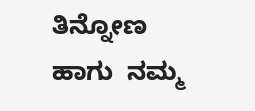ತಿನ್ನೋಣ ಹಾಗು  ನಮ್ಮ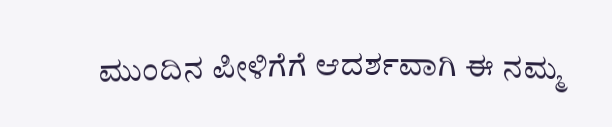ಮುಂದಿನ ಪೀಳಿಗೆಗೆ ಆದರ್ಶವಾಗಿ ಈ ನಮ್ಮ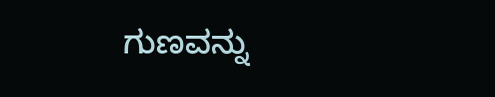ಗುಣವನ್ನು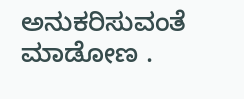ಅನುಕರಿಸುವಂತೆ ಮಾಡೋಣ .